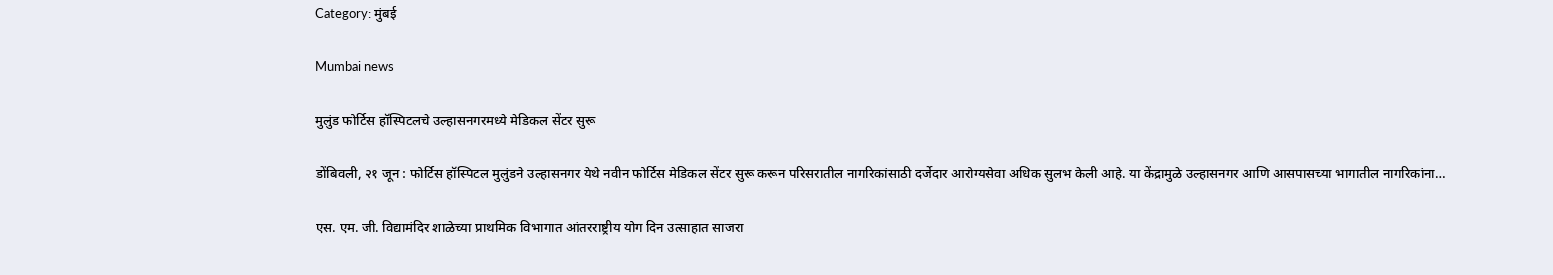Category: मुंबई

Mumbai news

मुलुंड फोर्टिस हॉस्पिटलचे उल्हासनगरमध्ये मेडिकल सेंटर सुरू

डोंबिवली, २१ जून : फोर्टिस हॉस्पिटल मुलुंडने उल्हासनगर येथे नवीन फोर्टिस मेडिकल सेंटर सुरू करून परिसरातील नागरिकांसाठी दर्जेदार आरोग्यसेवा अधिक सुलभ केली आहे. या केंद्रामुळे उल्हासनगर आणि आसपासच्या भागातील नागरिकांना…

एस. एम. जी. विद्यामंदिर शाळेच्या प्राथमिक विभागात आंतरराष्ट्रीय योग दिन उत्साहात साजरा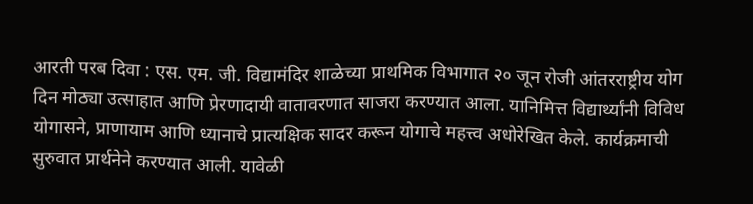आरती परब दिवा : एस. एम. जी. विद्यामंदिर शाळेच्या प्राथमिक विभागात २० जून रोजी आंतरराष्ट्रीय योग दिन मोठ्या उत्साहात आणि प्रेरणादायी वातावरणात साजरा करण्यात आला. यानिमित्त विद्यार्थ्यांनी विविध योगासने, प्राणायाम आणि ध्यानाचे प्रात्यक्षिक सादर करून योगाचे महत्त्व अधोरेखित केले. कार्यक्रमाची सुरुवात प्रार्थनेने करण्यात आली. यावेळी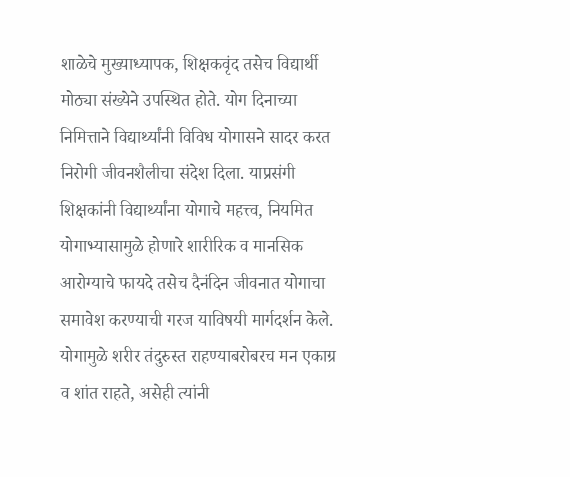शाळेचे मुख्याध्यापक, शिक्षकवृंद तसेच विद्यार्थी मोठ्या संख्येने उपस्थित होते. योग दिनाच्या निमित्ताने विद्यार्थ्यांनी विविध योगासने सादर करत निरोगी जीवनशैलीचा संदेश दिला. याप्रसंगी शिक्षकांनी विद्यार्थ्यांना योगाचे महत्त्व, नियमित योगाभ्यासामुळे होणारे शारीरिक व मानसिक आरोग्याचे फायदे तसेच दैनंदिन जीवनात योगाचा समावेश करण्याची गरज याविषयी मार्गदर्शन केले. योगामुळे शरीर तंदुरुस्त राहण्याबरोबरच मन एकाग्र व शांत राहते, असेही त्यांनी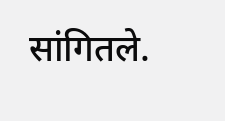सांगितले.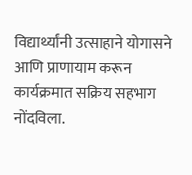विद्यार्थ्यांनी उत्साहाने योगासने आणि प्राणायाम करून कार्यक्रमात सक्रिय सहभाग नोंदविला.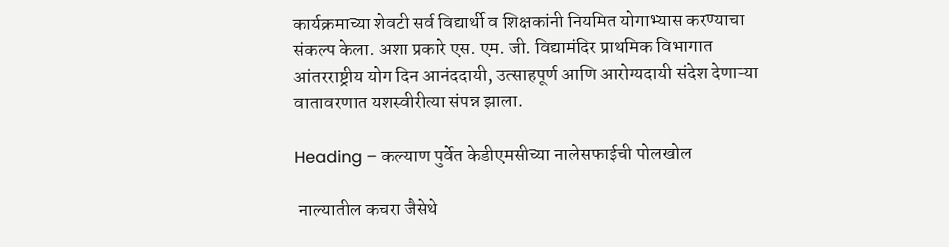कार्यक्रमाच्या शेवटी सर्व विद्यार्थी व शिक्षकांनी नियमित योगाभ्यास करण्याचा संकल्प केला. अशा प्रकारे एस. एम. जी. विद्यामंदिर प्राथमिक विभागात आंतरराष्ट्रीय योग दिन आनंददायी, उत्साहपूर्ण आणि आरोग्यदायी संदेश देणाऱ्या वातावरणात यशस्वीरीत्या संपन्न झाला.

Heading – कल्याण पुर्वेत केडीएमसीच्या नालेसफाईची पोलखोल

 नाल्यातील कचरा जैसेथे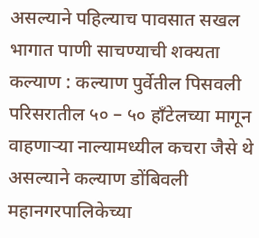असल्याने पहिल्याच पावसात सखल भागात पाणी साचण्याची शक्यता कल्याण : कल्याण पुर्वेतील पिसवली परिसरातील ५० – ५० हाँटेलच्या मागून वाहणाऱ्या नाल्यामध्यील कचरा जैसे थे असल्याने कल्याण डोंबिवली महानगरपालिकेच्या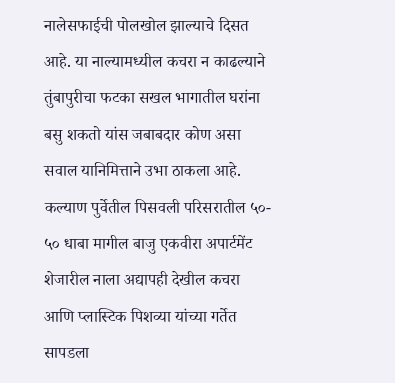नालेसफाईची पोलखोल झाल्याचे दिसत आहे. या नाल्यामध्यील कचरा न काढल्याने तुंबापुरीचा फटका सखल भागातील घरांना बसु शकतो यांस जबाबदार कोण असा सवाल यानिमित्ताने उभा ठाकला आहे. कल्याण पुर्वेतील पिसवली परिसरातील ५०- ५० धाबा मागील बाजु एकवीरा अपार्टमेंट शेजारील नाला अद्यापही देखील कचरा आणि प्लास्टिक पिशव्या यांच्या गर्तेत सापडला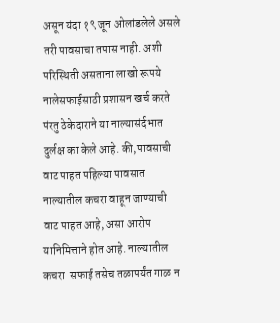असून यंदा १९ जून ओलांडलेले असले तरी पावसाचा तपास नाही. अशी परिस्थिती असताना लाखो रूपये नालेसफाईसाठी प्रशासन खर्च करते पंरतु ठेकेदाराने या नाल्यासंर्दभात दुर्लक्ष का केले आहे. की,पावसाची वाट पाहत पहिल्या पावसात नाल्यातील कचरा वाहून जाण्याची वाट पाहत आहे, असा आरोप यानिमित्ताने होत आहे. नाल्यातील कचरा  सफाई तसेच तळापर्यंत गाळ न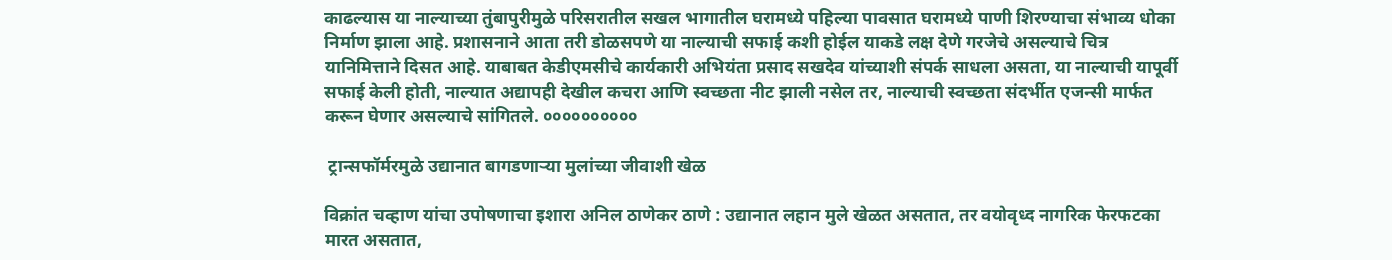काढल्यास या नाल्याच्या तुंबापुरीमुळे परिसरातील सखल भागातील घरामध्ये पहिल्या पावसात घरामध्ये पाणी शिरण्याचा संभाव्य धोका निर्माण झाला आहे. प्रशासनाने आता तरी डोळसपणे या नाल्याची सफाई कशी होईल याकडे लक्ष देणे गरजेचे असल्याचे चित्र यानिमित्ताने दिसत आहे. याबाबत केडीएमसीचे कार्यकारी अभियंता प्रसाद सखदेव यांच्याशी संपर्क साधला असता, या नाल्याची यापूर्वी सफाई केली होती, नाल्यात अद्यापही देखील कचरा आणि स्वच्छता नीट झाली नसेल तर, नाल्याची स्वच्छता संदर्भीत एजन्सी मार्फत करून घेणार असल्याचे सांगितले. ००००००००००

 ट्रान्सफॉर्मरमुळे उद्यानात बागडणाऱ्या मुलांच्या जीवाशी खेळ

विक्रांत चव्हाण यांचा उपोषणाचा इशारा अनिल ठाणेकर ठाणे : उद्यानात लहान मुले खेळत असतात, तर वयोवृध्द नागरिक फेरफटका मारत असतात,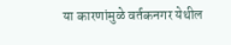या कारणांमुळे वर्तकनगर येथील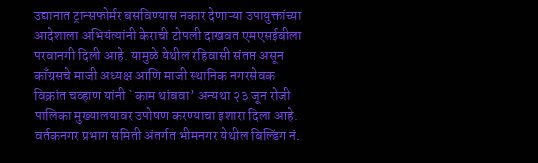उद्यानात ट्रान्सफोर्मर बसविण्यास नकार देणाऱ्या उपायुक्तांच्या आदेशाला अभियंत्यांनी केराची टोपली दाखवत एमएसईबीला परवानगी दिली आहे. यामुळे येथील रहिवासी संतप्त असून काँग्रसचे माजी अध्यक्ष आणि माजी स्थानिक नगरसेवक विक्रांत चव्हाण यांनी `काम थांबवा’ अन्यथा २३ जून रोजी पालिका मुख्यालयावर उपोषण करण्याचा इशारा दिला आहे. वर्तकनगर प्रभाग समिती अंतर्गत भीमनगर येथील बिल्डिंग नं.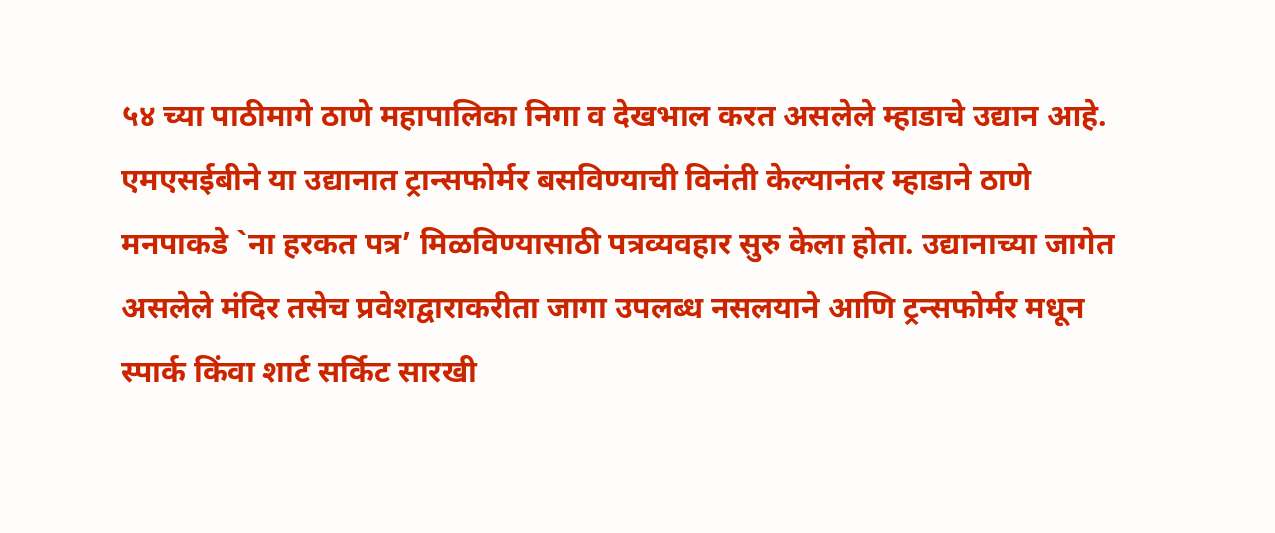५४ च्या पाठीमागे ठाणे महापालिका निगा व देखभाल करत असलेले म्हाडाचे उद्यान आहे. एमएसईबीने या उद्यानात ट्रान्सफोर्मर बसविण्याची विनंती केल्यानंतर म्हाडाने ठाणे मनपाकडे `ना हरकत पत्र’ मिळविण्यासाठी पत्रव्यवहार सुरु केला होता. उद्यानाच्या जागेत असलेले मंदिर तसेच प्रवेशद्वाराकरीता जागा उपलब्ध नसलयाने आणि ट्रन्सफोर्मर मधून स्पार्क किंवा शार्ट सर्किट सारखी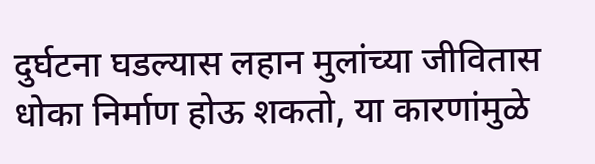दुर्घटना घडल्यास लहान मुलांच्या जीवितास धोका निर्माण होऊ शकतो, या कारणांमुळे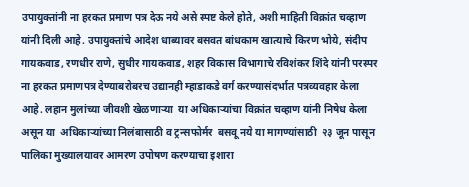उपायुक्तांनी ना हरकत प्रमाण पत्र देऊ नये असे स्पष्ट केले होते, अशी माहिती विक्रांत चव्हाण यांनी दिली आहे. उपायुक्तांचे आदेश धाब्यावर बसवत बांधकाम खात्याचे किरण भोये, संदीप गायकवाड, रणधीर राणे, सुधीर गायकवाड, शहर विकास विभागाचे रविशंकर शिंदे यांनी परस्पर ना हरकत प्रमाणपत्र देण्याबरोबरच उद्यानही म्हाडाकडे वर्ग करण्यासंदर्भात पत्रव्यवहार केला आहे. लहान मुलांच्या जीवशी खेळणाऱ्या  या अधिकाऱ्यांचा विक्रांत चव्हाण यांनी निषेध केला असून या  अधिकाऱ्यांच्या निलंबासाठी व ट्रन्सफोर्मर  बसवू नये या मागण्यांसाठी  २३ जून पासून पालिका मुख्यालयावर आमरण उपोषण करण्याचा इशारा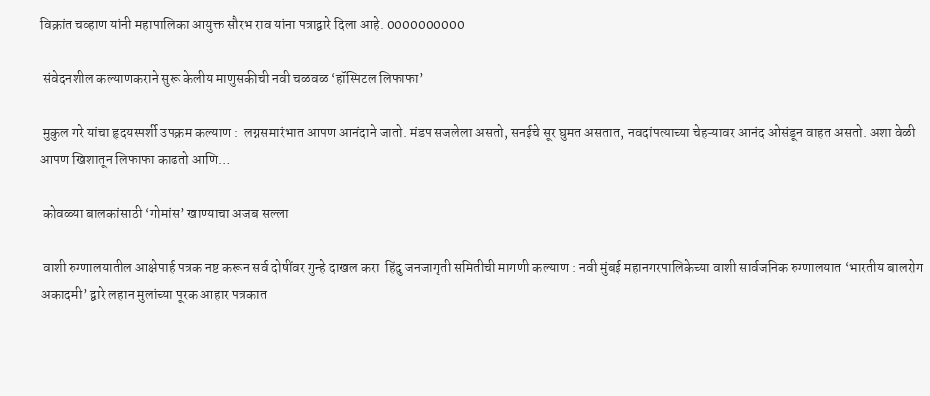विक्रांत चव्हाण यांनी महापालिका आयुक्त सौरभ राव यांना पत्राद्वारे दिला आहे. 0000000000

 संवेदनशील कल्याणकराने सुरू केलीय माणुसकीची नवी चळवळ ‘हॉस्पिटल लिफाफा’

 मुकुल गरे यांचा हृदयस्पर्शी उपक्रम कल्याण :  लग्नसमारंभात आपण आनंदाने जातो. मंडप सजलेला असतो, सनईचे सूर घुमत असतात, नवदांपत्याच्या चेहऱ्यावर आनंद ओसंडून वाहत असतो. अशा वेळी आपण खिशातून लिफाफा काढतो आणि…

 कोवळ्या बालकांसाठी ‘गोमांस’ खाण्याचा अजब सल्ला

 वाशी रुग्णालयातील आक्षेपार्ह पत्रक नष्ट करून सर्व दोषींवर गुन्हे दाखल करा  हिंदु जनजागृती समितीची मागणी कल्याण : नवी मुंबई महानगरपालिकेच्या वाशी सार्वजनिक रुग्णालयात ‘भारतीय बालरोग अकादमी’ द्वारे लहान मुलांच्या पूरक आहार पत्रकात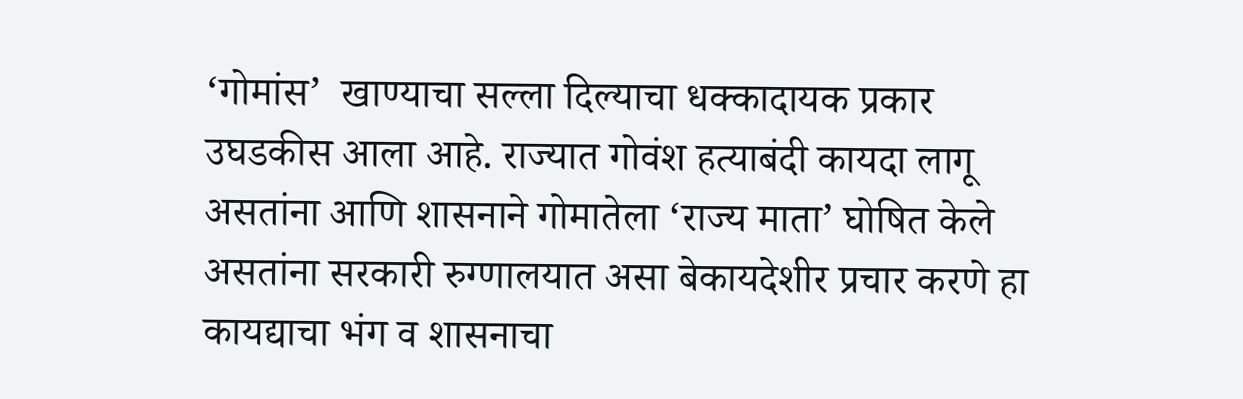‘गोमांस’  खाण्याचा सल्ला दिल्याचा धक्कादायक प्रकार उघडकीस आला आहे. राज्यात गोवंश हत्याबंदी कायदा लागू असतांना आणि शासनाने गोमातेला ‘राज्य माता’ घोषित केले असतांना सरकारी रुग्णालयात असा बेकायदेशीर प्रचार करणे हा कायद्याचा भंग व शासनाचा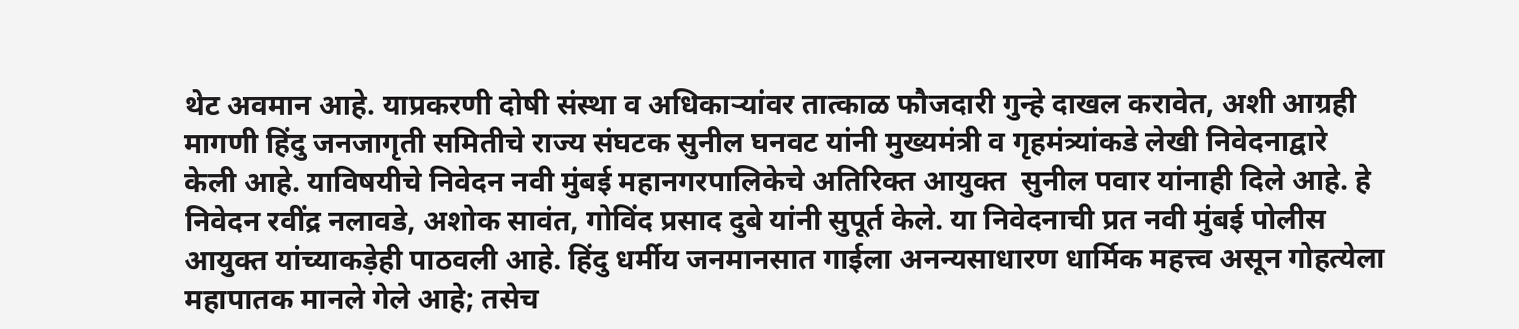थेट अवमान आहे. याप्रकरणी दोषी संस्था व अधिकाऱ्यांवर तात्काळ फौजदारी गुन्हे दाखल करावेत, अशी आग्रही मागणी हिंदु जनजागृती समितीचे राज्य संघटक सुनील घनवट यांनी मुख्यमंत्री व गृहमंत्र्यांकडे लेखी निवेदनाद्वारे केली आहे. याविषयीचे निवेदन नवी मुंबई महानगरपालिकेचे अतिरिक्त आयुक्त  सुनील पवार यांनाही दिले आहे. हे निवेदन रवींद्र नलावडे, अशोक सावंत, गोविंद प्रसाद दुबे यांनी सुपूर्त केले. या निवेदनाची प्रत नवी मुंबई पोलीस आयुक्त यांच्याकड़ेही पाठवली आहे. हिंदु धर्मीय जनमानसात गाईला अनन्यसाधारण धार्मिक महत्त्व असून गोहत्येला महापातक मानले गेले आहे; तसेच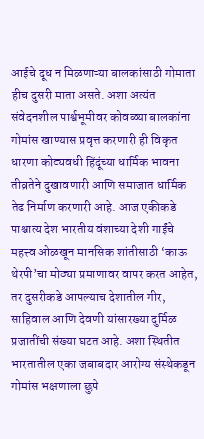आईचे दूध न मिळणाऱ्या बालकांसाठी गोमाता हीच दुसरी माता असते. अशा अत्यंत संवेदनशील पार्श्वभूमीवर कोवळ्या बालकांना गोमांस खाण्यास प्रवृत्त करणारी ही विकृत धारणा कोट्यवधी हिंदूंच्या धार्मिक भावना तीव्रतेने दुखावणारी आणि समाजात धार्मिक तेढ निर्माण करणारी आहे. आज एकीकडे पाश्चात्य देश भारतीय वंशाच्या देशी गाईंचे महत्त्व ओळखून मानसिक शांतीसाठी ‘काऊ थेरपी’चा मोठ्या प्रमाणावर वापर करत आहेत, तर दुसरीकडे आपल्याच देशातील गीर, साहिवाल आणि देवणी यांसारख्या दुर्मिळ प्रजातींची संख्या घटत आहे. अशा स्थितीत भारतातील एका जबाबदार आरोग्य संस्थेकडून गोमांस भक्षणाला छुपे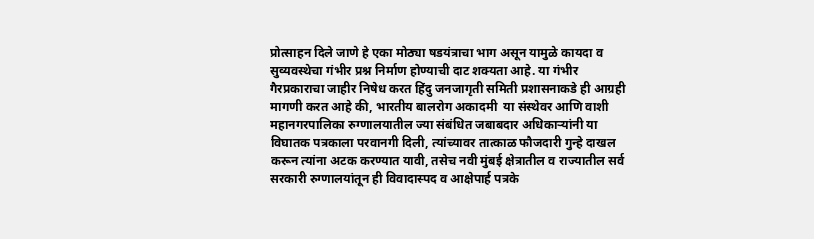प्रोत्साहन दिले जाणे हे एका मोठ्या षडयंत्राचा भाग असून यामुळे कायदा व सुव्यवस्थेचा गंभीर प्रश्न निर्माण होण्याची दाट शक्यता आहे. या गंभीर गैरप्रकाराचा जाहीर निषेध करत हिंदु जनजागृती समिती प्रशासनाकडे ही आग्रही मागणी करत आहे की, भारतीय बालरोग अकादमी  या संस्थेवर आणि वाशी महानगरपालिका रुग्णालयातील ज्या संबंधित जबाबदार अधिकाऱ्यांनी या विघातक पत्रकाला परवानगी दिली, त्यांच्यावर तात्काळ फौजदारी गुन्हे दाखल करून त्यांना अटक करण्यात यावी, तसेच नवी मुंबई क्षेत्रातील व राज्यातील सर्व सरकारी रुग्णालयांतून ही विवादास्पद व आक्षेपार्ह पत्रके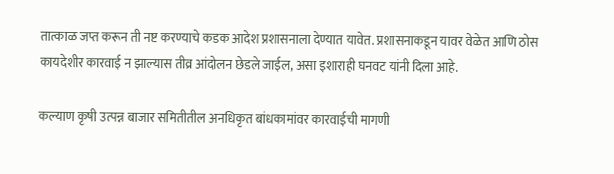तात्काळ जप्त करून ती नष्ट करण्याचे कडक आदेश प्रशासनाला देण्यात यावेत. प्रशासनाकडून यावर वेळेत आणि ठोस कायदेशीर कारवाई न झाल्यास तीव्र आंदोलन छेडले जाईल, असा इशाराही घनवट यांनी दिला आहे.

कल्याण कृषी उत्पन्न बाजार समितीतील अनधिकृत बांधकामांवर कारवाईची मागणी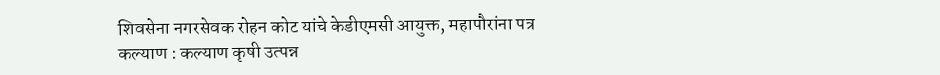शिवसेना नगरसेवक रोहन कोट यांचे केडीएमसी आयुक्त, महापौरांना पत्र कल्याण : कल्याण कृषी उत्पन्न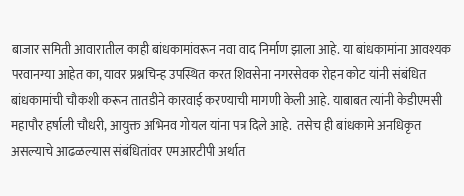बाजार समिती आवारातील काही बांधकामांवरून नवा वाद निर्माण झाला आहे. या बांधकामांना आवश्यक परवानग्या आहेत का, यावर प्रश्नचिन्ह उपस्थित करत शिवसेना नगरसेवक रोहन कोट यांनी संबंधित बांधकामांची चौकशी करून तातडीने कारवाई करण्याची मागणी केली आहे. याबाबत त्यांनी केडीएमसी महापौर हर्षाली चौधरी, आयुक्त अभिनव गोयल यांना पत्र दिले आहे.  तसेच ही बांधकामे अनधिकृत असल्याचे आढळल्यास संबंधितांवर एमआरटीपी अर्थात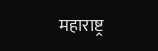महाराष्ट्र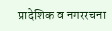प्रादेशिक व नगररचना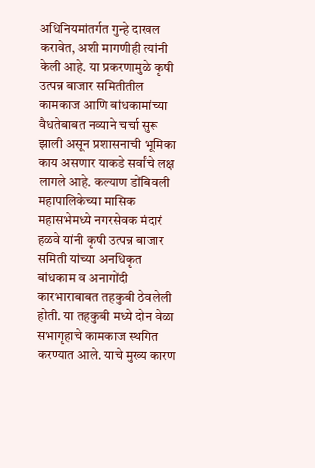अधिनियमांतर्गत गुन्हे दाखल करावेत, अशी मागणीही त्यांनी केली आहे. या प्रकरणामुळे कृषी उत्पन्न बाजार समितीतील कामकाज आणि बांधकामांच्या वैधतेबाबत नव्याने चर्चा सुरू झाली असून प्रशासनाची भूमिका काय असणार याकडे सर्वांचे लक्ष लागले आहे. कल्याण डोंबिवली महापालिकेच्या मासिक महासभेमध्ये नगरसेवक मंदारं हळवे यांनी कृषी उत्पन्न बाजार समिती यांच्या अनधिकृत बांधकाम व अनागोंदी कारभाराबाबत तहकुबी ठेवलेली होती. या तहकुबी मध्ये दोन वेळा सभागृहाचे कामकाज स्थगित करण्यात आले. याचे मुख्य कारण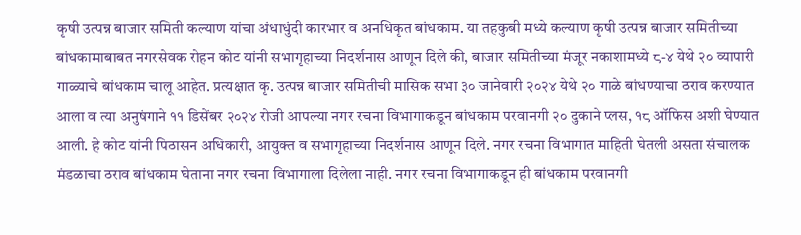कृषी उत्पन्न बाजार समिती कल्याण यांचा अंधाधुंदी कारभार व अनधिकृत बांधकाम. या तहकुबी मध्ये कल्याण कृषी उत्पन्न बाजार समितीच्या बांधकामाबाबत नगरसेवक रोहन कोट यांनी सभागृहाच्या निदर्शनास आणून दिले की, बाजार समितीच्या मंजूर नकाशामध्ये ८-४ येथे २० व्यापारी गाळ्याचे बांधकाम चालू आहेत. प्रत्यक्षात कृ. उत्पन्न बाजार समितीची मासिक सभा ३० जानेवारी २०२४ येथे २० गाळे बांधण्याचा ठराव करण्यात आला व त्या अनुषंगाने ११ डिसेंबर २०२४ रोजी आपल्या नगर रचना विभागाकडून बांधकाम परवानगी २० दुकाने प्लस, १८ ऑफिस अशी घेण्यात आली. हे कोट यांनी पिठासन अधिकारी, आयुक्त व सभागृहाच्या निदर्शनास आणून दिले. नगर रचना विभागात माहिती घेतली असता संचालक मंडळाचा ठराव बांधकाम घेताना नगर रचना विभागाला दिलेला नाही. नगर रचना विभागाकडून ही बांधकाम परवानगी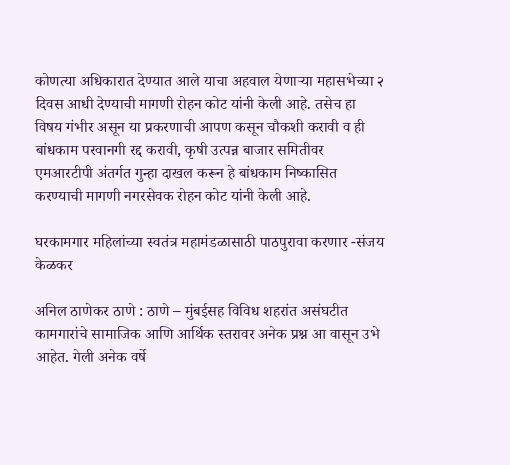कोणत्या अधिकारात देण्यात आले याचा अहवाल येणाऱ्या महासभेच्या २ दिवस आधी देण्याची मागणी रोहन कोट यांनी केली आहे. तसेच हा विषय गंभीर असून या प्रकरणाची आपण कसून चौकशी करावी व ही बांधकाम परवानगी रद्द करावी, कृषी उत्पन्न बाजार समितीवर एमआरटीपी अंतर्गत गुन्हा दाखल करून हे बांधकाम निष्कासित करण्याची मागणी नगरसेवक रोहन कोट यांनी केली आहे.

घरकामगार महिलांच्या स्वतंत्र महामंडळासाठी पाठपुरावा करणार -संजय केळकर

अनिल ठाणेकर ठाणे : ठाणे – मुंबईसह विविध शहरांत असंघटीत कामगारांचे सामाजिक आणि आर्थिक स्तरावर अनेक प्रश्न आ वासून उभे आहेत. गेली अनेक वर्षे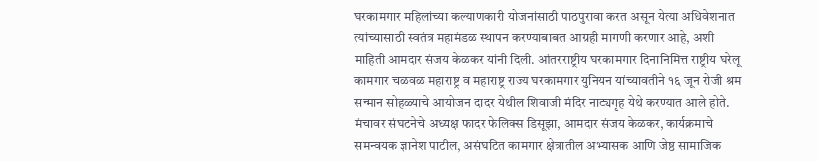घरकामगार महिलांच्या कल्याणकारी योजनांसाठी पाठपुरावा करत असून येत्या अधिवेशनात त्यांच्यासाठी स्वतंत्र महामंडळ स्थापन करण्याबाबत आग्रही मागणी करणार आहे, अशी माहिती आमदार संजय केळकर यांनी दिली. आंतरराष्ट्रीय घरकामगार दिनानिमित्त राष्ट्रीय घरेलू कामगार चळवळ महाराष्ट्र व महाराष्ट्र राज्य घरकामगार युनियन यांच्यावतीने १६ जून रोजी श्रम सन्मान सोहळ्याचे आयोजन दादर येथील शिवाजी मंदिर नाट्यगृह येथे करण्यात आले होते. मंचावर संघटनेचे अध्यक्ष फादर फेलिक्स डिसूझा, आमदार संजय केळकर, कार्यक्रमाचे समन्वयक ज्ञानेश पाटील, असंघटित कामगार क्षेत्रातील अभ्यासक आणि जेष्ठ सामाजिक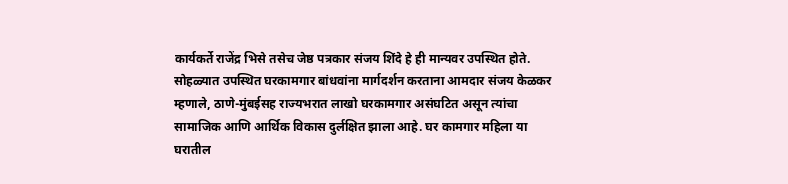कार्यकर्ते राजेंद्र भिसे तसेच जेष्ठ पत्रकार संजय शिंदे हे ही मान्यवर उपस्थित होते. सोहळ्यात उपस्थित घरकामगार बांधवांना मार्गदर्शन करताना आमदार संजय केळकर म्हणाले, ठाणे-मुंबईसह राज्यभरात लाखो घरकामगार असंघटित असून त्यांचा सामाजिक आणि आर्थिक विकास दुर्लक्षित झाला आहे. घर कामगार महिला या घरातील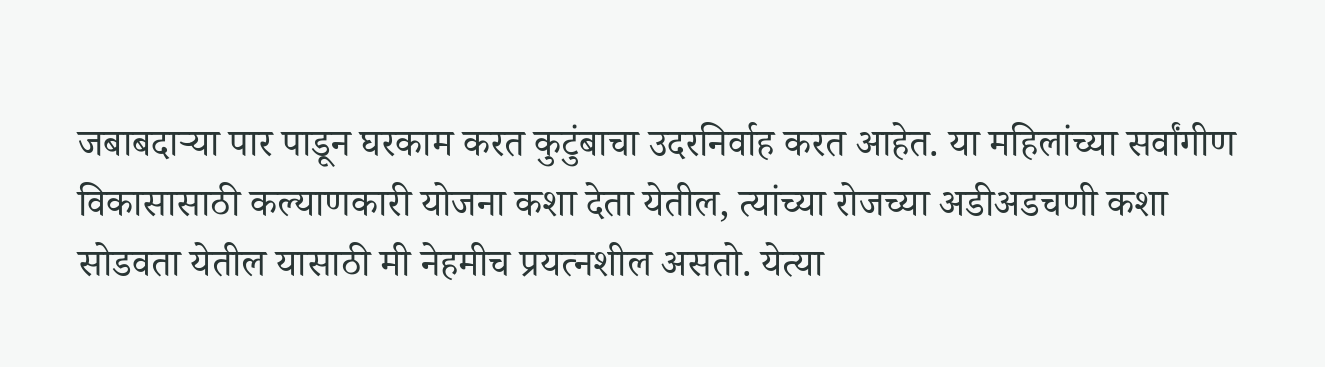जबाबदाऱ्या पार पाडून घरकाम करत कुटुंबाचा उदरनिर्वाह करत आहेत. या महिलांच्या सर्वांगीण विकासासाठी कल्याणकारी योजना कशा देता येतील, त्यांच्या रोजच्या अडीअडचणी कशा सोडवता येतील यासाठी मी नेहमीच प्रयत्नशील असतो. येत्या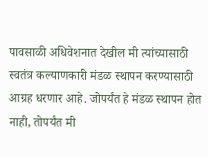पावसाळी अधिवेशनात देखील मी त्यांच्यासाठी स्वतंत्र कल्याणकारी मंडळ स्थापन करण्यासाठी आग्रह धरणार आहे. जोपर्यंत हे मंडळ स्थापन होत नाही, तोपर्यंत मी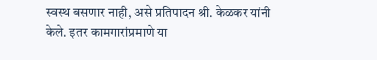स्वस्थ बसणार नाही, असे प्रतिपादन श्री. केळकर यांनी केले. इतर कामगारांप्रमाणे या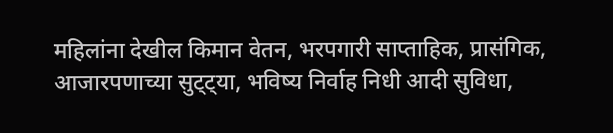महिलांना देखील किमान वेतन, भरपगारी साप्ताहिक, प्रासंगिक, आजारपणाच्या सुट्ट्या, भविष्य निर्वाह निधी आदी सुविधा,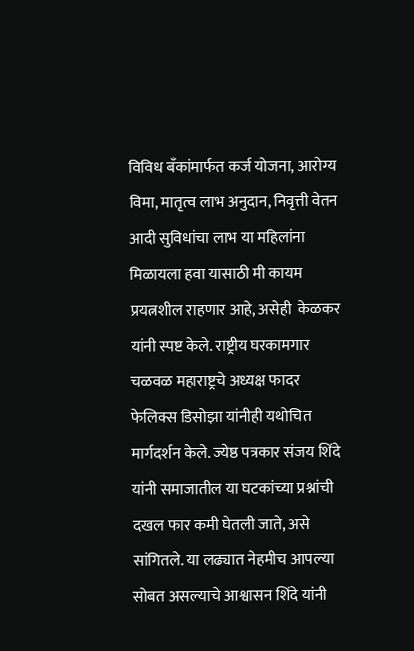विविध बँकांमार्फत कर्ज योजना, आरोग्य विमा, मातृत्व लाभ अनुदान, निवृत्ती वेतन आदी सुविधांचा लाभ या महिलांना मिळायला हवा यासाठी मी कायम प्रयत्नशील राहणार आहे, असेही  केळकर यांनी स्पष्ट केले. राष्ट्रीय घरकामगार चळवळ महाराष्ट्रचे अध्यक्ष फादर फेलिक्स डिसोझा यांनीही यथोचित मार्गदर्शन केले. ज्येष्ठ पत्रकार संजय शिंदे यांनी समाजातील या घटकांच्या प्रश्नांची दखल फार कमी घेतली जाते, असे सांगितले. या लढ्यात नेहमीच आपल्या सोबत असल्याचे आश्वासन शिंदे यांनी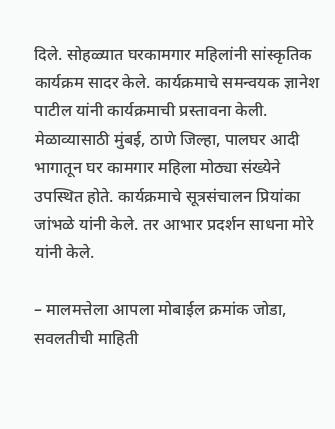दिले. सोहळ्यात घरकामगार महिलांनी सांस्कृतिक कार्यक्रम सादर केले. कार्यक्रमाचे समन्वयक ज्ञानेश पाटील यांनी कार्यक्रमाची प्रस्तावना केली. मेळाव्यासाठी मुंबई, ठाणे जिल्हा, पालघर आदी भागातून घर कामगार महिला मोठ्या संख्येने उपस्थित होते. कार्यक्रमाचे सूत्रसंचालन प्रियांका जांभळे यांनी केले. तर आभार प्रदर्शन साधना मोरे यांनी केले.

– मालमत्तेला आपला मोबाईल क्रमांक जोडा, सवलतीची माहिती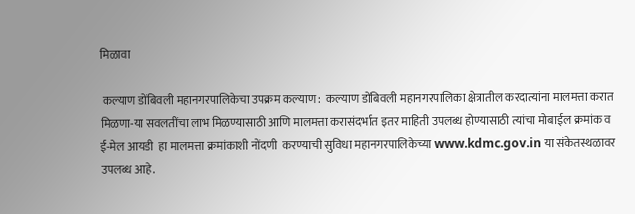मिळावा

 कल्याण डोंबिवली महानगरपालिकेचा उपक्रम कल्याण :  कल्याण डोंबिवली महानगरपालिका क्षेत्रातील करदात्यांना मालमत्ता करात मिळणा-या सवलतींचा लाभ मिळण्यासाठी आणि मालमत्ता करासंदर्भात इतर माहिती उपलब्ध होण्यासाठी त्यांचा मोबाईल क्रमांक व ई-मेल आयडी  हा मालमत्ता क्रमांकाशी नोंदणी  करण्याची सुविधा महानगरपालिकेच्या www.kdmc.gov.in या संकेतस्थळावर उपलब्ध आहे.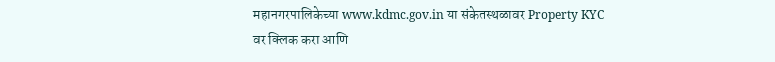महानगरपालिकेच्या www.kdmc.gov.in या संकेतस्थळावर Property KYC वर क्लिक करा आणि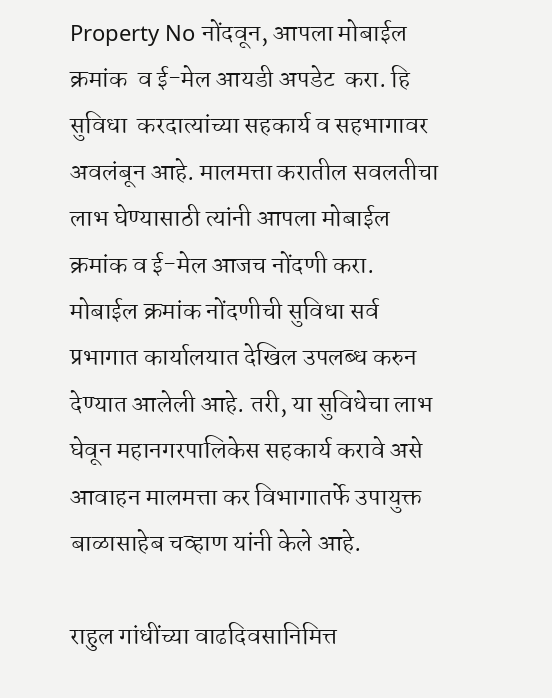Property No नोंदवून, आपला मोबाईल क्रमांक  व ई-मेल आयडी अपडेट  करा. हि सुविधा  करदात्यांच्या सहकार्य व सहभागावर अवलंबून आहे. मालमत्ता करातील सवलतीचा लाभ घेण्यासाठी त्यांनी आपला मोबाईल क्रमांक व ई-मेल आजच नोंदणी करा. मोबाईल क्रमांक नोंदणीची सुविधा सर्व प्रभागात कार्यालयात देखिल उपलब्ध करुन देण्यात आलेली आहे. तरी, या सुविधेचा लाभ घेवून महानगरपालिकेस सहकार्य करावे असे आवाहन मालमत्ता कर विभागातर्फे उपायुक्त बाळासाहेब चव्हाण यांनी केले आहे.

राहुल गांधींच्या वाढदिवसानिमित्त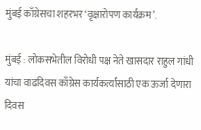मुंबई काँग्रेसचा शहरभर ‘वृक्षारोपण कार्यक्रम’.

मुंबई : लोकसभेतील विरोधी पक्ष नेते खासदार राहुल गांधी यांचा वाढदिवस काँग्रेस कार्यकर्त्यांसाठी एक ऊर्जा देणारा दिवस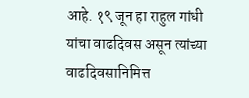आहे. १९ जून हा राहुल गांधी यांचा वाढदिवस असून त्यांच्या वाढदिवसानिमित्त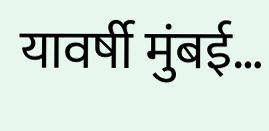यावर्षी मुंबई…